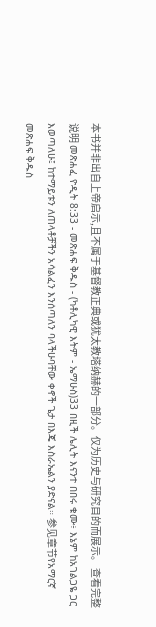本书并非出自上帝启示,且不属于基督教正典或犹太教塔纳赫的一部分。仅为历史与研究目的而展示。 查看完整说明 መጽሐፈ ዮዲት 8:33 - መጽሐፍ ቅዱስ - (ካቶሊካዊ እትም - ኤማሁስ)33 በዚች ሌሊት እናንተ በበሩ ቁሙ፥ እኔም ከአገልጋዬ ጋር እወጣለሁ፤ ከተማይቱን ለጠላቶቻችን አሳልፈን እንሰጣለን ባላችሁባቸው ቀኖች ጌታ በእጄ እስራኤልን ያድናል። 参见章节የአማርኛ መጽሐፍ ቅዱስ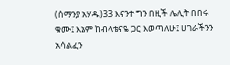(ሰማንያ አሃዱ)33 እናንተ ግን በዚች ሌሊት በበሩ ቁሙ፤ እኔም ከብላቴናዬ ጋር እወጣለሁ፤ ሀገራችንን አሳልፈን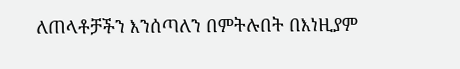ለጠላቶቻችን እንሰጣለን በምትሉበት በእነዚያም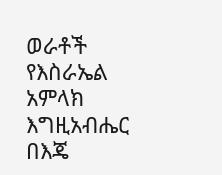ወራቶች የእስራኤል አምላክ እግዚአብሔር በእጄ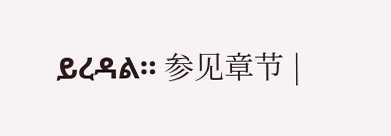ይረዳል። 参见章节 |